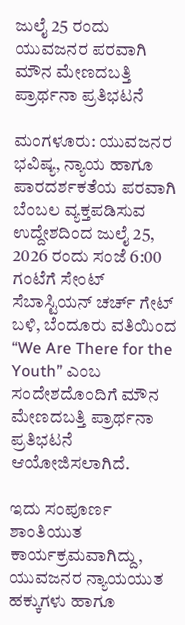ಜುಲೈ 25 ರಂದು ಯುವಜನರ ಪರವಾಗಿ ಮೌನ ಮೇಣದಬತ್ತಿ ಪ್ರಾರ್ಥನಾ ಪ್ರತಿಭಟನೆ

ಮಂಗಳೂರು: ಯುವಜನರ ಭವಿಷ್ಯ, ನ್ಯಾಯ ಹಾಗೂ ಪಾರದರ್ಶಕತೆಯ ಪರವಾಗಿ ಬೆಂಬಲ ವ್ಯಕ್ತಪಡಿಸುವ ಉದ್ದೇಶದಿಂದ ಜುಲೈ 25, 2026 ರಂದು ಸಂಜೆ 6:00 ಗಂಟೆಗೆ ಸೇಂಟ್ ಸೆಬಾಸ್ಟಿಯನ್ ಚರ್ಚ್ ಗೇಟ್ ಬಳಿ, ಬೆಂದೂರು ವತಿಯಿಂದ “We Are There for the Youth” ಎಂಬ ಸಂದೇಶದೊಂದಿಗೆ ಮೌನ ಮೇಣದಬತ್ತಿ ಪ್ರಾರ್ಥನಾ ಪ್ರತಿಭಟನೆ ಆಯೋಜಿಸಲಾಗಿದೆ.

ಇದು ಸಂಪೂರ್ಣ ಶಾಂತಿಯುತ ಕಾರ್ಯಕ್ರಮವಾಗಿದ್ದು, ಯುವಜನರ ನ್ಯಾಯಯುತ ಹಕ್ಕುಗಳು ಹಾಗೂ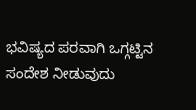ಭವಿಷ್ಯದ ಪರವಾಗಿ ಒಗ್ಗಟ್ಟಿನ ಸಂದೇಶ ನೀಡುವುದು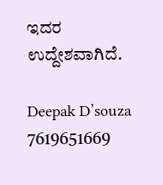ಇದರ ಉದ್ದೇಶವಾಗಿದೆ.

Deepak D’souza
7619651669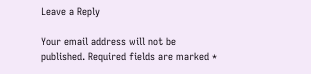Leave a Reply

Your email address will not be published. Required fields are marked *